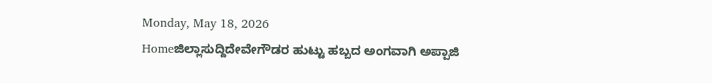Monday, May 18, 2026
Homeಜಿಲ್ಲಾಸುದ್ದಿದೇವೇಗೌಡರ ಹುಟ್ಟು ಹಬ್ಬದ ಅಂಗವಾಗಿ ಅಪ್ಪಾಜಿ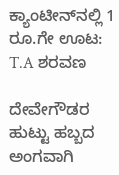ಕ್ಯಾಂಟೀನ್‌ನಲ್ಲಿ 1 ರೂ.ಗೇ ಊಟ: T.A ಶರವಣ

ದೇವೇಗೌಡರ ಹುಟ್ಟು ಹಬ್ಬದ ಅಂಗವಾಗಿ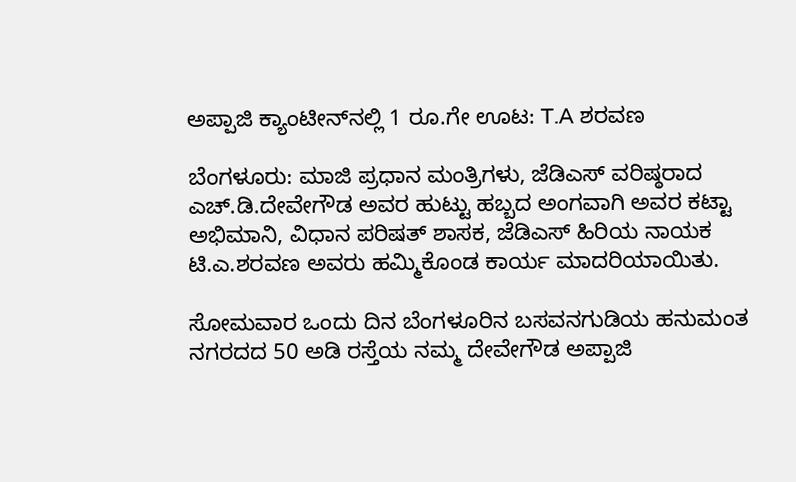ಅಪ್ಪಾಜಿ ಕ್ಯಾಂಟೀನ್‌ನಲ್ಲಿ 1 ರೂ.ಗೇ ಊಟ: T.A ಶರವಣ

ಬೆಂಗಳೂರು: ಮಾಜಿ ಪ್ರಧಾನ ಮಂತ್ರಿಗಳು, ಜೆಡಿಎಸ್‌ ವರಿಷ್ಠರಾದ ಎಚ್‌.ಡಿ.ದೇವೇಗೌಡ ಅವರ ಹುಟ್ಟು ಹಬ್ಬದ ಅಂಗವಾಗಿ ಅವರ ಕಟ್ಟಾ ಅಭಿಮಾನಿ, ವಿಧಾನ ಪರಿಷತ್‌ ಶಾಸಕ, ಜೆಡಿಎಸ್‌ ಹಿರಿಯ ನಾಯಕ ಟಿ.ಎ.ಶರವಣ ಅವರು ಹಮ್ಮಿಕೊಂಡ ಕಾರ್ಯ ಮಾದರಿಯಾಯಿತು.

ಸೋಮವಾರ ಒಂದು ದಿನ ಬೆಂಗಳೂರಿನ ಬಸವನಗುಡಿಯ ಹನುಮಂತ ನಗರದದ 50 ಅಡಿ ರಸ್ತೆಯ ನಮ್ಮ ದೇವೇಗೌಡ ಅಪ್ಪಾಜಿ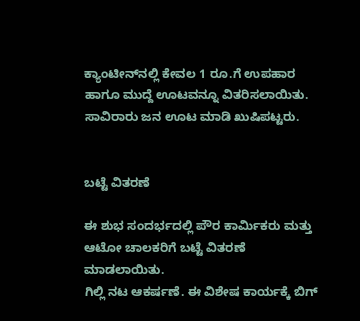ಕ್ಯಾಂಟೀನ್‌ನಲ್ಲಿ ಕೇವಲ 1 ರೂ.ಗೆ ಉಪಹಾರ ಹಾಗೂ ಮುದ್ದೆ ಊಟವನ್ನೂ ವಿತರಿಸಲಾಯಿತು. ಸಾವಿರಾರು ಜನ ಊಟ ಮಾಡಿ ಖುಷಿಪಟ್ಟರು.


ಬಟ್ಟೆ ವಿತರಣೆ

ಈ ಶುಭ ಸಂದರ್ಭದಲ್ಲಿ ಪೌರ ಕಾರ್ಮಿಕರು ಮತ್ತು ಆಟೋ ಚಾಲಕರಿಗೆ ಬಟ್ಟೆ ವಿತರಣೆ ಮಾಡಲಾಯಿತು.
ಗಿಲ್ಲಿ ನಟ ಆಕರ್ಷಣೆ. ಈ ವಿಶೇಷ ಕಾರ್ಯಕ್ಕೆ ಬಿಗ್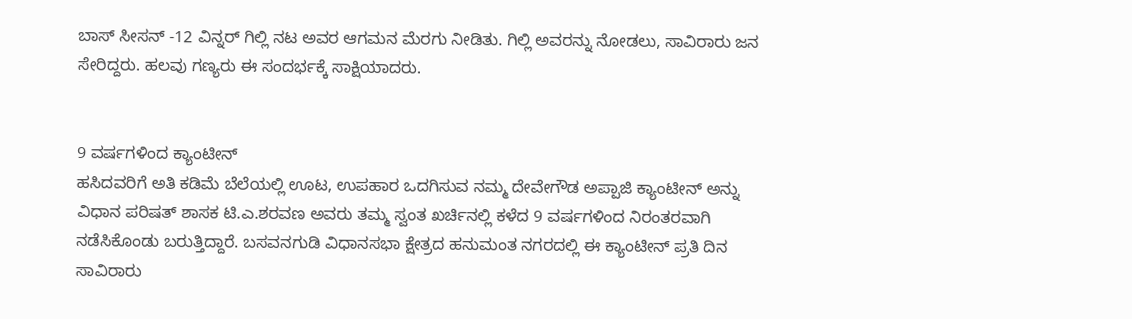ಬಾಸ್ ಸೀಸನ್ -12 ವಿನ್ನರ್ ಗಿಲ್ಲಿ ನಟ ಅವರ ಆಗಮನ ಮೆರಗು ನೀಡಿತು. ಗಿಲ್ಲಿ ಅವರನ್ನು ನೋಡಲು, ಸಾವಿರಾರು ಜನ ಸೇರಿದ್ದರು. ಹಲವು ಗಣ್ಯರು ಈ ಸಂದರ್ಭಕ್ಕೆ ಸಾಕ್ಷಿಯಾದರು.


9 ವರ್ಷಗಳಿಂದ ಕ್ಯಾಂಟೀನ್
ಹಸಿದವರಿಗೆ ಅತಿ ಕಡಿಮೆ ಬೆಲೆಯಲ್ಲಿ ಊಟ, ಉಪಹಾರ ಒದಗಿಸುವ ನಮ್ಮ ದೇವೇಗೌಡ ಅಪ್ಪಾಜಿ ಕ್ಯಾಂಟೀನ್‌ ಅನ್ನು ವಿಧಾನ ಪರಿಷತ್‌ ಶಾಸಕ ಟಿ.ಎ.ಶರವಣ ಅವರು ತಮ್ಮ ಸ್ವಂತ ಖರ್ಚಿನಲ್ಲಿ ಕಳೆದ 9 ವರ್ಷಗಳಿಂದ ನಿರಂತರವಾಗಿ ನಡೆಸಿಕೊಂಡು ಬರುತ್ತಿದ್ದಾರೆ. ಬಸವನಗುಡಿ ವಿಧಾನಸಭಾ ಕ್ಷೇತ್ರದ ಹನುಮಂತ ನಗರದಲ್ಲಿ ಈ ಕ್ಯಾಂಟೀನ್‌ ಪ್ರತಿ ದಿನ ಸಾವಿರಾರು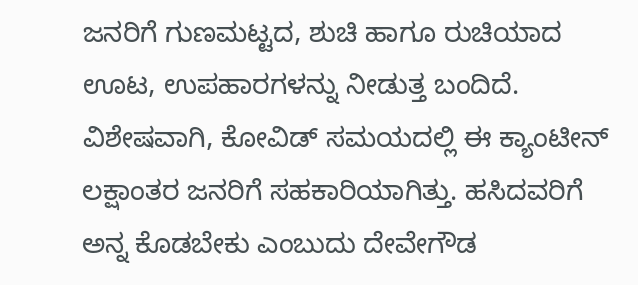ಜನರಿಗೆ ಗುಣಮಟ್ಟದ, ಶುಚಿ ಹಾಗೂ ರುಚಿಯಾದ ಊಟ, ಉಪಹಾರಗಳನ್ನು ನೀಡುತ್ತ ಬಂದಿದೆ. ವಿಶೇಷವಾಗಿ, ಕೋವಿಡ್‌ ಸಮಯದಲ್ಲಿ ಈ ಕ್ಯಾಂಟೀನ್‌ ಲಕ್ಷಾಂತರ ಜನರಿಗೆ ಸಹಕಾರಿಯಾಗಿತ್ತು. ಹಸಿದವರಿಗೆ ಅನ್ನ ಕೊಡಬೇಕು ಎಂಬುದು ದೇವೇಗೌಡ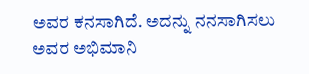ಅವರ ಕನಸಾಗಿದೆ. ಅದನ್ನು ನನಸಾಗಿಸಲು ಅವರ ಅಭಿಮಾನಿ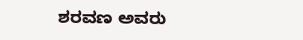ಶರವಣ ಅವರು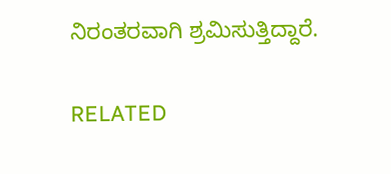ನಿರಂತರವಾಗಿ ಶ್ರಮಿಸುತ್ತಿದ್ದಾರೆ.

RELATED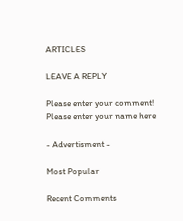ARTICLES

LEAVE A REPLY

Please enter your comment!
Please enter your name here

- Advertisment -

Most Popular

Recent Comments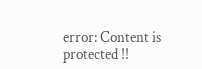error: Content is protected !!